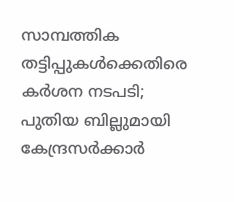സാമ്പത്തിക തട്ടിപ്പുകള്‍ക്കെതിരെ കര്‍ശന നടപടി; പുതിയ ബില്ലുമായി കേന്ദ്രസര്‍ക്കാര്‍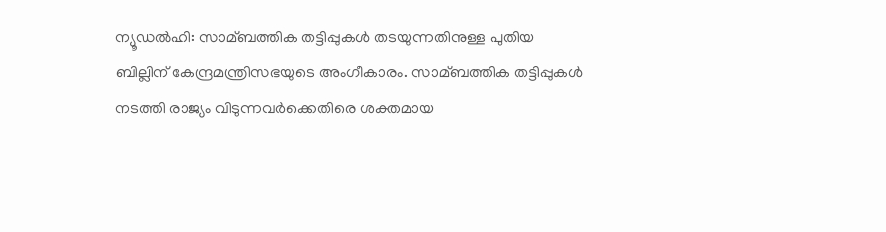ന്യൂഡല്‍ഹി: സാമ്ബത്തിക തട്ടിപ്പുകള്‍ തടയുന്നതിനുള്ള പുതിയ ബില്ലിന് കേന്ദ്രമന്ത്രിസഭയുടെ അംഗീകാരം. സാമ്ബത്തിക തട്ടിപ്പുകള്‍ നടത്തി രാജ്യം വിടുന്നവര്‍ക്കെതിരെ ശക്തമായ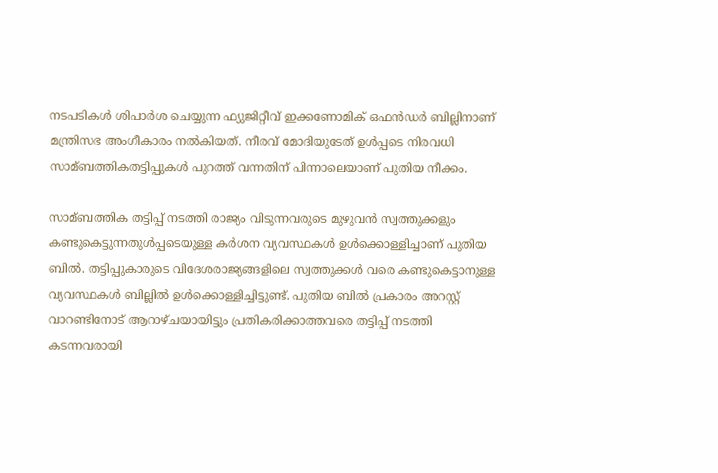നടപടികള്‍ ശിപാര്‍ശ ചെയ്യുന്ന ഫ്യുജിറ്റീവ് ഇക്കണോമിക് ഒഫന്‍ഡര്‍ ബില്ലിനാണ് മന്ത്രിസഭ അംഗീകാരം നല്‍കിയത്. നീരവ് മോദിയുടേത് ഉള്‍പ്പടെ നിരവധി സാമ്ബത്തികതട്ടിപ്പുകള്‍ പുറത്ത് വന്നതിന് പിന്നാലെയാണ് പുതിയ നീക്കം.

സാമ്ബത്തിക തട്ടിപ്പ് നടത്തി രാജ്യം വിടുന്നവരുടെ മുഴുവന്‍ സ്വത്തുക്കളും കണ്ടുകെട്ടുന്നതുള്‍പ്പടെയുള്ള കര്‍ശന വ്യവസ്ഥകള്‍ ഉള്‍ക്കൊള്ളിച്ചാണ് പുതിയ ബില്‍. തട്ടിപ്പുകാരുടെ വിദേശരാജ്യങ്ങളിലെ സ്വത്തുക്കള്‍ വരെ കണ്ടുകെട്ടാനുള്ള വ്യവസ്ഥകള്‍ ബില്ലില്‍ ഉള്‍ക്കൊള്ളിച്ചിട്ടുണ്ട്. പുതിയ ബില്‍ പ്രകാരം അറസ്റ്റ് വാറണ്ടിനോട് ആറാഴ്ചയായിട്ടും പ്രതികരിക്കാത്തവരെ തട്ടിപ്പ് നടത്തി കടന്നവരായി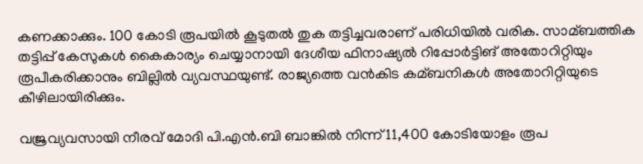കണക്കാക്കും. 100 കോടി രൂപയില്‍ കൂടുതല്‍ തുക തട്ടിച്ചവരാണ് പരിധിയില്‍ വരിക. സാമ്ബത്തിക തട്ടിപ്പ് കേസുകള്‍ കൈകാര്യം ചെയ്യാനായി ദേശീയ ഫിനാഷ്യല്‍ റിപ്പോര്‍ട്ടിങ് അതോറിറ്റിയും രൂപീകരിക്കാനും ബില്ലില്‍ വ്യവസ്ഥയുണ്ട്. രാജ്യത്തെ വന്‍കിട കമ്ബനികള്‍ അതോറിറ്റിയുടെ കീഴിലായിരിക്കും.

വജ്രവ്യവസായി നീരവ് മോദി പി.എന്‍.ബി ബാങ്കില്‍ നിന്ന് 11,400 കോടിയോളം രൂപ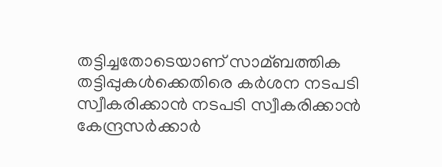തട്ടിച്ചതോടെയാണ് സാമ്ബത്തിക തട്ടിപ്പുകള്‍ക്കെതിരെ കര്‍ശന നടപടി സ്വീകരിക്കാന്‍ നടപടി സ്വീകരിക്കാന്‍ കേന്ദ്രസര്‍ക്കാര്‍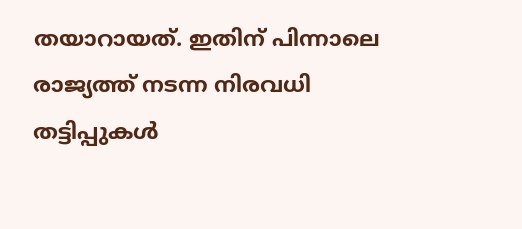തയാറായത്. ഇതിന് പിന്നാലെ രാജ്യത്ത് നടന്ന നിരവധി തട്ടിപ്പുകള്‍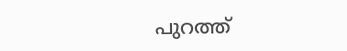പുറത്ത്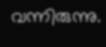വന്നിരുന്നു.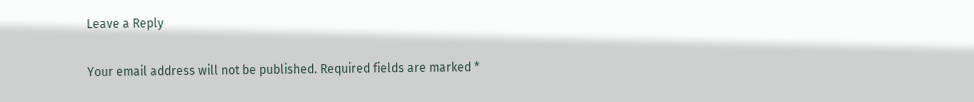Leave a Reply

Your email address will not be published. Required fields are marked *